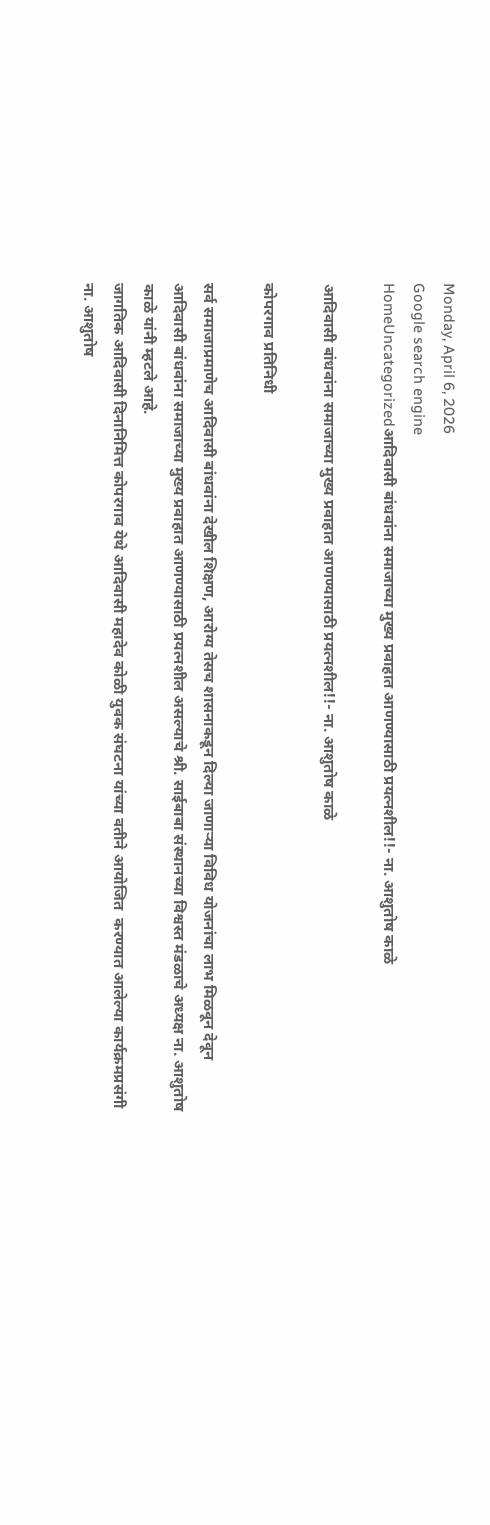Monday, April 6, 2026
Google search engine
HomeUncategorizedआदिवासी बांधवांना समाजाच्या मुख्य प्रवाहात आणण्यासाठी प्रयत्नशील!!- ना. आशुतोष काळे

आदिवासी बांधवांना समाजाच्या मुख्य प्रवाहात आणण्यासाठी प्रयत्नशील!!- ना. आशुतोष काळे

कोपरगाव प्रतिनिधी

सर्व समाजाप्रमाणेच आदिवासी बांधवांना देखील शिक्षण, आरोग्य तेसच शासनाकडून दिल्या जाणाऱ्या विविध योजनांचा लाभ मिळवून देवून आदिवासी बांधवांना समाजाच्या मुख्य प्रवाहात आणण्यासाठी प्रयत्नशील असल्याचे श्री. साईबाबा संस्थानच्या विश्वस्त मंडळाचे अध्यक्ष ना. आशुतोष काळे यांनी म्हटले आहे.
जागतिक आदिवासी दिनानिमित्त कोपरगाव येथे आदिवासी महादेव कोळी युवक संघटना यांच्या वतीने आयोजित  करण्यात आलेल्या कार्यक्रमप्रसंगी ना. आशुतोष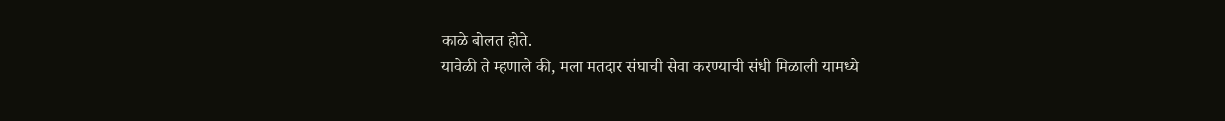काळे बोलत होते.
यावेळी ते म्हणाले की, मला मतदार संघाची सेवा करण्याची संधी मिळाली यामध्ये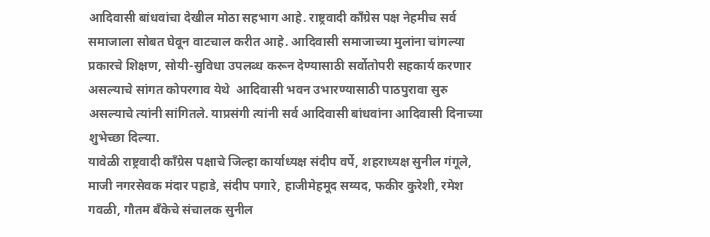आदिवासी बांधवांचा देखील मोठा सहभाग आहे. राष्ट्रवादी काँग्रेस पक्ष नेहमीच सर्व समाजाला सोबत घेवून वाटचाल करीत आहे. आदिवासी समाजाच्या मुलांना चांगल्या प्रकारचे शिक्षण, सोयी-सुविधा उपलब्ध करून देण्यासाठी सर्वोतोपरी सहकार्य करणार असल्याचे सांगत कोपरगाव येथे  आदिवासी भवन उभारण्यासाठी पाठपुरावा सुरु असल्याचे त्यांनी सांगितले. याप्रसंगी त्यांनी सर्व आदिवासी बांधवांना आदिवासी दिनाच्या शुभेच्छा दिल्या.
यावेळी राष्ट्रवादी काँग्रेस पक्षाचे जिल्हा कार्याध्यक्ष संदीप वर्पे, शहराध्यक्ष सुनील गंगूले, माजी नगरसेवक मंदार पहाडे, संदीप पगारे, हाजीमेहमूद सय्यद, फकीर कुरेशी, रमेश गवळी, गौतम बँकेचे संचालक सुनील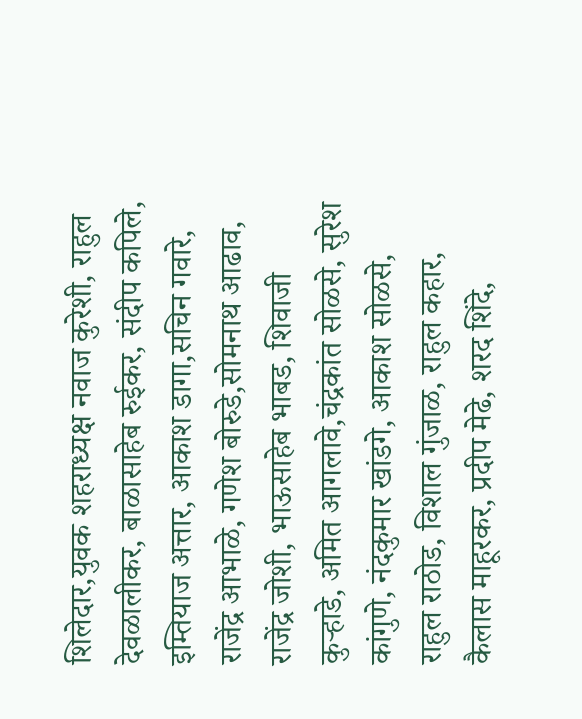शिलेदार,युवक शहराध्यक्ष नवाज कुरेशी, राहुल देवळालीकर, बाळासाहेब रुईकर, संदीप कपिले, इम्तियाज अत्तार, आकाश डागा,सचिन गवारे, राजेंद्र आभाळे, गणेश बोरुडे,सोमनाथ आढाव, राजेंद्र जोशी, भाऊसाहेब भाबड, शिवाजी कुऱ्हाडे, अमित आगलावे,चंद्रकांत सोळसे, सुरेश कांगुणे, नंदकुमार खांडगे, आकाश सोळसे, राहुल राठोड, विशाल गुंजाळ, राहुल कहार, कैलास माहूरकर, प्रदीप मेढे, शरद शिंदे,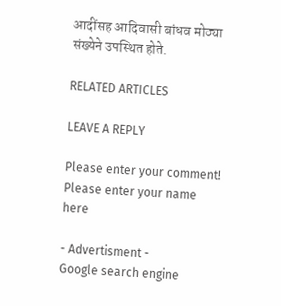आदींसह आदिवासी बांधव मोठ्या संख्येने उपस्थित होते.

RELATED ARTICLES

LEAVE A REPLY

Please enter your comment!
Please enter your name here

- Advertisment -
Google search engine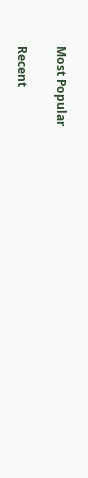Most Popular

Recent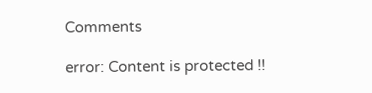Comments

error: Content is protected !!